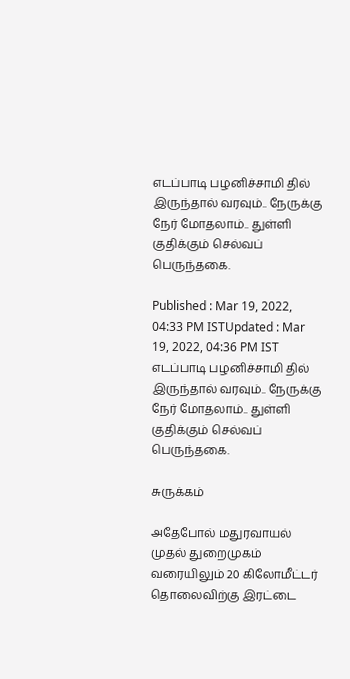எடப்பாடி பழனிச்சாமி தில் இருந்தால் வரவும்.. நேருக்கு நேர் மோதலாம்.. துள்ளி குதிக்கும் செல்வப் பெருந்தகை.

Published : Mar 19, 2022, 04:33 PM ISTUpdated : Mar 19, 2022, 04:36 PM IST
எடப்பாடி பழனிச்சாமி தில் இருந்தால் வரவும்.. நேருக்கு நேர் மோதலாம்.. துள்ளி குதிக்கும் செல்வப் பெருந்தகை.

சுருக்கம்

அதேபோல் மதுரவாயல் முதல் துறைமுகம் வரையிலும் 20 கிலோமீட்டர் தொலைவிற்கு இரட்டை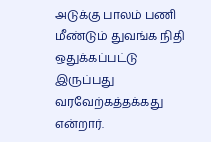அடுக்கு பாலம் பணி மீண்டும் துவங்க நிதி ஒதுக்கப்பட்டு இருப்பது வரவேற்கத்தக்கது என்றார்.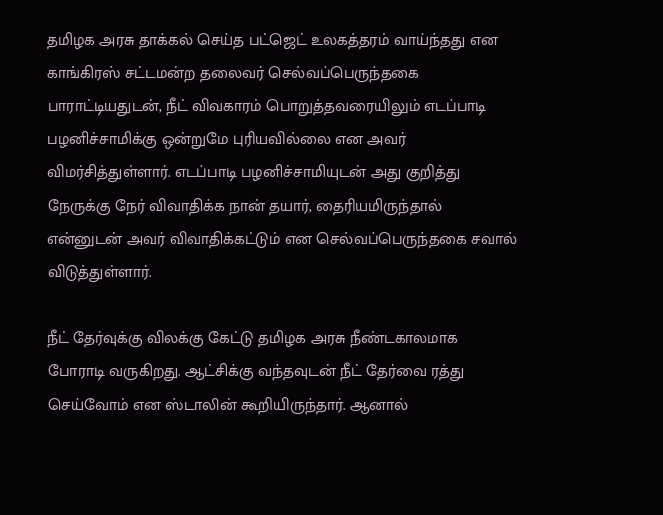தமிழக அரசு தாக்கல் செய்த பட்ஜெட் உலகத்தரம் வாய்ந்தது என காங்கிரஸ் சட்டமன்ற தலைவர் செல்வப்பெருந்தகை பாராட்டியதுடன், நீட் விவகாரம் பொறுத்தவரையிலும் எடப்பாடி பழனிச்சாமிக்கு ஒன்றுமே புரியவில்லை என அவர் விமர்சித்துள்ளார். எடப்பாடி பழனிச்சாமியுடன் அது குறித்து நேருக்கு நேர் விவாதிக்க நான் தயார், தைரியமிருந்தால் என்னுடன் அவர் விவாதிக்கட்டும் என செல்வப்பெருந்தகை சவால் விடுத்துள்ளார்.

நீட் தேர்வுக்கு விலக்கு கேட்டு தமிழக அரசு நீண்டகாலமாக போராடி வருகிறது. ஆட்சிக்கு வந்தவுடன் நீட் தேர்வை ரத்து செய்வோம் என ஸ்டாலின் கூறியிருந்தார். ஆனால்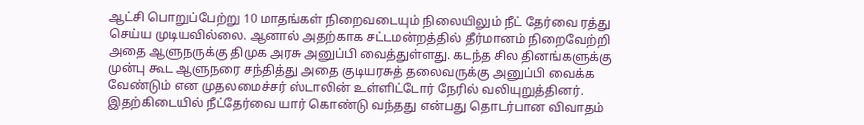ஆட்சி பொறுப்பேற்று 10 மாதங்கள் நிறைவடையும் நிலையிலும் நீட் தேர்வை ரத்து செய்ய முடியவில்லை. ஆனால் அதற்காக சட்டமன்றத்தில் தீர்மானம் நிறைவேற்றி அதை ஆளுநருக்கு திமுக அரசு அனுப்பி வைத்துள்ளது. கடந்த சில தினங்களுக்கு முன்பு கூட ஆளுநரை சந்தித்து அதை குடியரசுத் தலைவருக்கு அனுப்பி வைக்க வேண்டும் என முதலமைச்சர் ஸ்டாலின் உள்ளிட்டோர் நேரில் வலியுறுத்தினர். இதற்கிடையில் நீட்தேர்வை யார் கொண்டு வந்தது என்பது தொடர்பான விவாதம்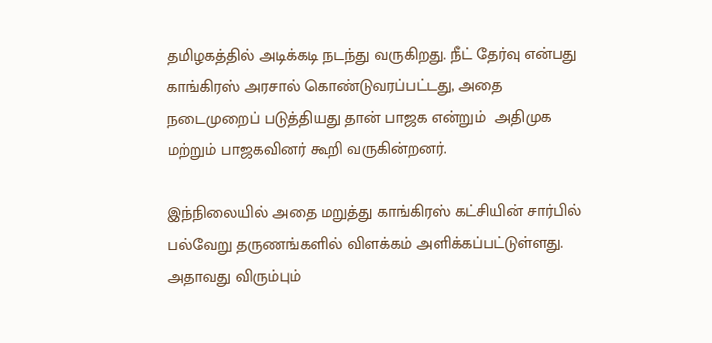தமிழகத்தில் அடிக்கடி நடந்து வருகிறது. நீட் தேர்வு என்பது காங்கிரஸ் அரசால் கொண்டுவரப்பட்டது, அதை நடைமுறைப் படுத்தியது தான் பாஜக என்றும்  அதிமுக மற்றும் பாஜகவினர் கூறி வருகின்றனர்.

இந்நிலையில் அதை மறுத்து காங்கிரஸ் கட்சியின் சார்பில் பல்வேறு தருணங்களில் விளக்கம் அளிக்கப்பட்டுள்ளது. அதாவது விரும்பும்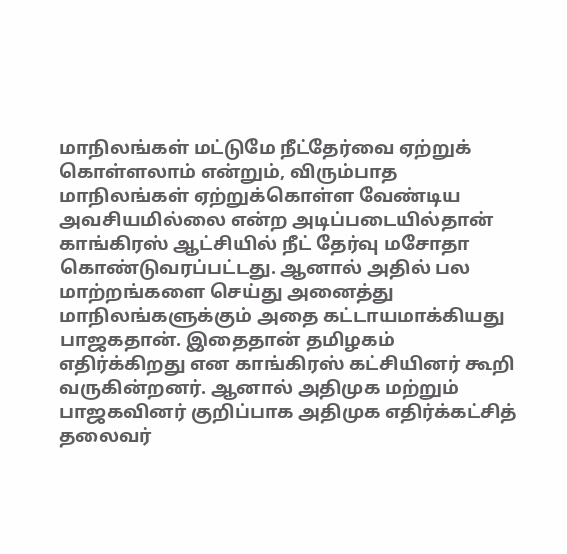மாநிலங்கள் மட்டுமே நீட்தேர்வை ஏற்றுக் கொள்ளலாம் என்றும், விரும்பாத மாநிலங்கள் ஏற்றுக்கொள்ள வேண்டிய அவசியமில்லை என்ற அடிப்படையில்தான் காங்கிரஸ் ஆட்சியில் நீட் தேர்வு மசோதா கொண்டுவரப்பட்டது. ஆனால் அதில் பல மாற்றங்களை செய்து அனைத்து மாநிலங்களுக்கும் அதை கட்டாயமாக்கியது பாஜகதான். இதைதான் தமிழகம் எதிர்க்கிறது என காங்கிரஸ் கட்சியினர் கூறி வருகின்றனர். ஆனால் அதிமுக மற்றும் பாஜகவினர் குறிப்பாக அதிமுக எதிர்க்கட்சித் தலைவர்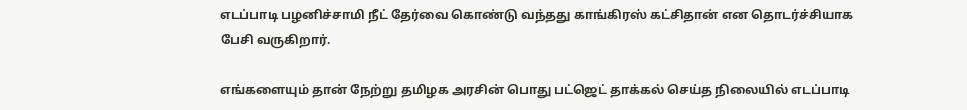எடப்பாடி பழனிச்சாமி நீட் தேர்வை கொண்டு வந்தது காங்கிரஸ் கட்சிதான் என தொடர்ச்சியாக பேசி வருகிறார்.

எங்களையும் தான் நேற்று தமிழக அரசின் பொது பட்ஜெட் தாக்கல் செய்த நிலையில் எடப்பாடி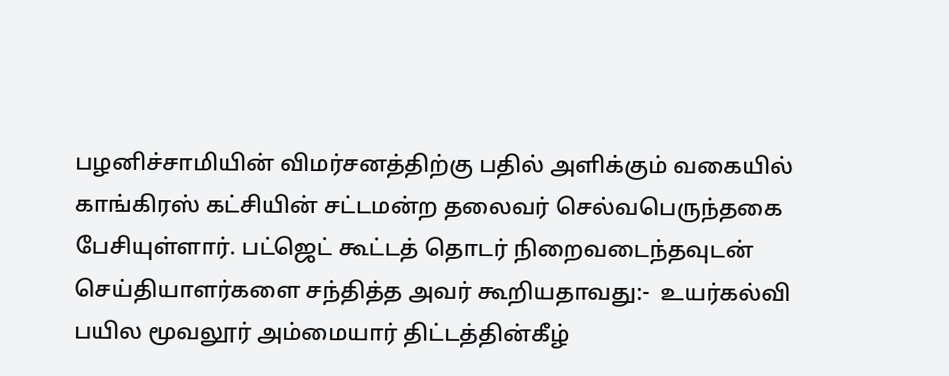பழனிச்சாமியின் விமர்சனத்திற்கு பதில் அளிக்கும் வகையில் காங்கிரஸ் கட்சியின் சட்டமன்ற தலைவர் செல்வபெருந்தகை பேசியுள்ளார். பட்ஜெட் கூட்டத் தொடர் நிறைவடைந்தவுடன் செய்தியாளர்களை சந்தித்த அவர் கூறியதாவது:-  உயர்கல்வி பயில மூவலூர் அம்மையார் திட்டத்தின்கீழ்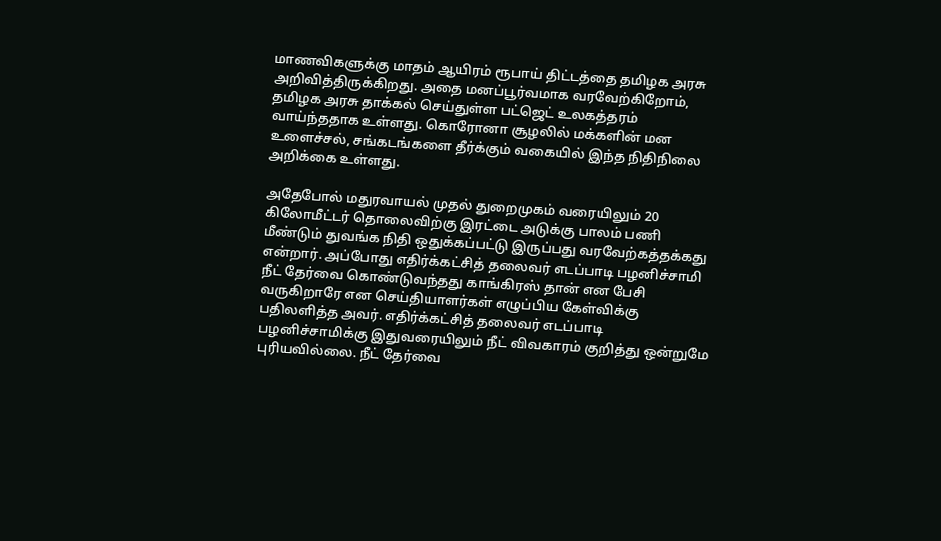மாணவிகளுக்கு மாதம் ஆயிரம் ரூபாய் திட்டத்தை தமிழக அரசு அறிவித்திருக்கிறது. அதை மனப்பூர்வமாக வரவேற்கிறோம், தமிழக அரசு தாக்கல் செய்துள்ள பட்ஜெட் உலகத்தரம் வாய்ந்ததாக உள்ளது. கொரோனா சூழலில் மக்களின் மன உளைச்சல், சங்கடங்களை தீர்க்கும் வகையில் இந்த நிதிநிலை அறிக்கை உள்ளது.

அதேபோல் மதுரவாயல் முதல் துறைமுகம் வரையிலும் 20 கிலோமீட்டர் தொலைவிற்கு இரட்டை அடுக்கு பாலம் பணி மீண்டும் துவங்க நிதி ஒதுக்கப்பட்டு இருப்பது வரவேற்கத்தக்கது என்றார். அப்போது எதிர்க்கட்சித் தலைவர் எடப்பாடி பழனிச்சாமி நீட் தேர்வை கொண்டுவந்தது காங்கிரஸ் தான் என பேசி வருகிறாரே என செய்தியாளர்கள் எழுப்பிய கேள்விக்கு பதிலளித்த அவர். எதிர்க்கட்சித் தலைவர் எடப்பாடி பழனிச்சாமிக்கு இதுவரையிலும் நீட் விவகாரம் குறித்து ஒன்றுமே புரியவில்லை. நீட் தேர்வை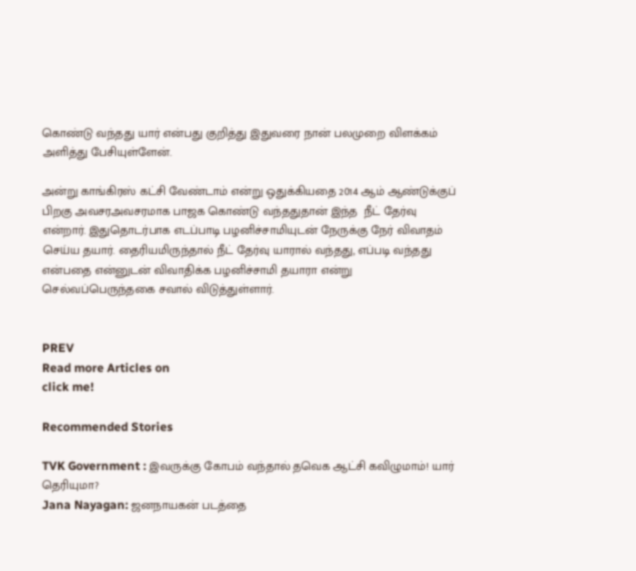கொண்டு வந்தது யார் என்பது குறித்து இதுவரை நான் பலமுறை விளக்கம் அளித்து பேசியுள்ளேன்.

அன்று காங்கிரஸ் கட்சி வேண்டாம் என்று ஒதுக்கியதை 2014 ஆம் ஆண்டுக்குப் பிறகு அவசரஅவசரமாக பாஜக கொண்டு வந்ததுதான் இந்த  நீட் தேர்வு என்றார். இதுதொடர்பாக எடப்பாடி பழனிச்சாமியுடன் நேருக்கு நேர் விவாதம் செய்ய தயார். தைரியமிருந்தால் நீட் தேர்வு யாரால் வந்தது, எப்படி வந்தது என்பதை என்னுடன் விவாதிக்க பழனிச்சாமி தயாரா என்று செல்வப்பெருந்தகை சவால் விடுத்துள்ளார்.


PREV
Read more Articles on
click me!

Recommended Stories

TVK Government : இவருக்கு கோபம் வந்தால் தவெக ஆட்சி கவிழுமாம்! யார் தெரியுமா?
Jana Nayagan: ஜனநாயகன் படத்தை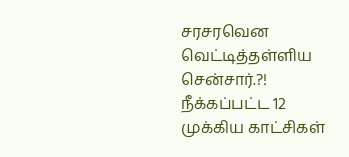சரசரவென வெட்டித்தள்ளிய சென்சார்.?! நீக்கப்பட்ட 12 முக்கிய காட்சிகள்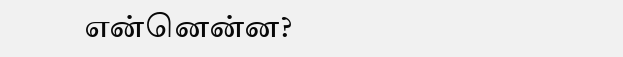என்னென்ன?